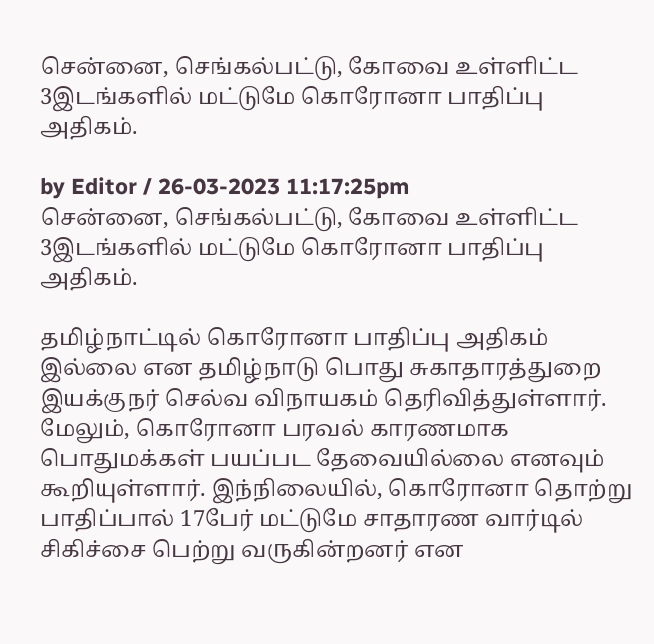சென்னை, செங்கல்பட்டு, கோவை உள்ளிட்ட 3இடங்களில் மட்டுமே கொரோனா பாதிப்பு அதிகம்.

by Editor / 26-03-2023 11:17:25pm
சென்னை, செங்கல்பட்டு, கோவை உள்ளிட்ட 3இடங்களில் மட்டுமே கொரோனா பாதிப்பு அதிகம்.

தமிழ்நாட்டில் கொரோனா பாதிப்பு அதிகம் இல்லை என தமிழ்நாடு பொது சுகாதாரத்துறை இயக்குநர் செல்வ விநாயகம் தெரிவித்துள்ளார். மேலும், கொரோனா பரவல் காரணமாக பொதுமக்கள் பயப்பட தேவையில்லை எனவும் கூறியுள்ளார். இந்நிலையில், கொரோனா தொற்று பாதிப்பால் 17பேர் மட்டுமே சாதாரண வார்டில் சிகிச்சை பெற்று வருகின்றனர் என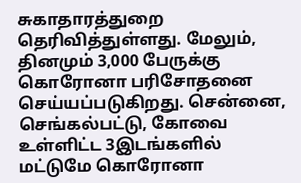சுகாதாரத்துறை தெரிவித்துள்ளது. மேலும், தினமும் 3,000 பேருக்கு கொரோனா பரிசோதனை செய்யப்படுகிறது. சென்னை, செங்கல்பட்டு, கோவை உள்ளிட்ட 3இடங்களில் மட்டுமே கொரோனா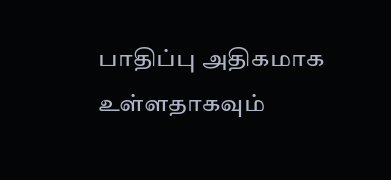பாதிப்பு அதிகமாக உள்ளதாகவும்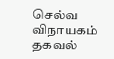செல்வ விநாயகம் தகவல்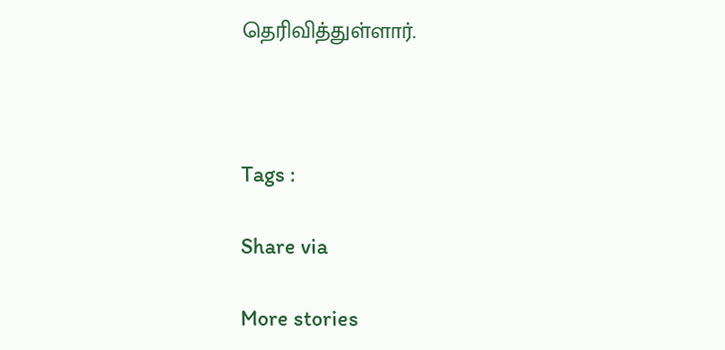தெரிவித்துள்ளார்.



Tags :

Share via

More stories